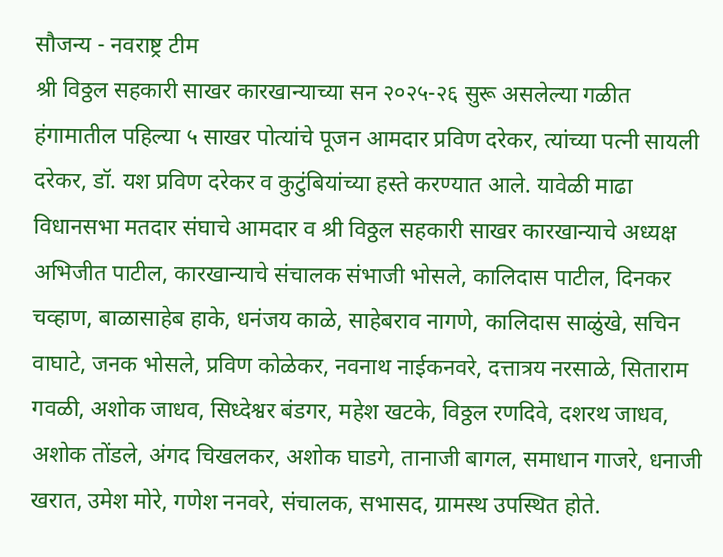सौजन्य - नवराष्ट्र टीम
श्री विठ्ठल सहकारी साखर कारखान्याच्या सन २०२५-२६ सुरू असलेल्या गळीत हंगामातील पहिल्या ५ साखर पोत्यांचे पूजन आमदार प्रविण दरेकर, त्यांच्या पत्नी सायली दरेकर, डॉ. यश प्रविण दरेकर व कुटुंबियांच्या हस्ते करण्यात आले. यावेळी माढा विधानसभा मतदार संघाचे आमदार व श्री विठ्ठल सहकारी साखर कारखान्याचे अध्यक्ष अभिजीत पाटील, कारखान्याचे संचालक संभाजी भोसले, कालिदास पाटील, दिनकर चव्हाण, बाळासाहेब हाके, धनंजय काळे, साहेबराव नागणे, कालिदास साळुंखे, सचिन वाघाटे, जनक भोसले, प्रविण कोळेकर, नवनाथ नाईकनवरे, दत्तात्रय नरसाळे, सिताराम गवळी, अशोक जाधव, सिध्देश्वर बंडगर, महेश खटके, विठ्ठल रणदिवे, दशरथ जाधव, अशोक तोंडले, अंगद चिखलकर, अशोक घाडगे, तानाजी बागल, समाधान गाजरे, धनाजी खरात, उमेश मोरे, गणेश ननवरे, संचालक, सभासद, ग्रामस्थ उपस्थित होते.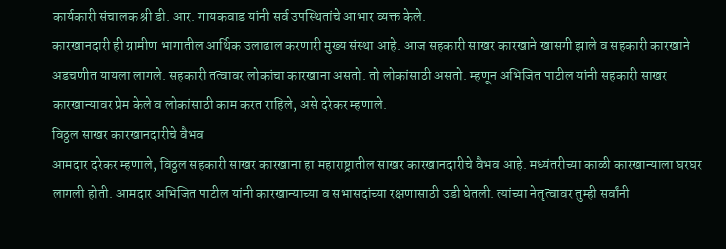कार्यकारी संचालक श्री डी. आर. गायकवाड यांनी सर्व उपस्थितांचे आभार व्यक्त केले.
कारखानदारी ही ग्रामीण भागातील आर्थिक उलाढाल करणारी मुख्य संस्था आहे. आज सहकारी साखर कारखाने खासगी झाले व सहकारी कारखाने अडचणीत यायला लागले. सहकारी तत्वावर लोकांचा कारखाना असतो. तो लोकांसाठी असतो. म्हणून अभिजित पाटील यांनी सहकारी साखर कारखान्यावर प्रेम केले व लोकांसाठी काम करत राहिले, असे दरेकर म्हणाले.
विठ्ठल साखर कारखानदारीचे वैभव
आमदार दरेकर म्हणाले, विठ्ठल सहकारी साखर कारखाना हा महाराष्ट्रातील साखर कारखानदारीचे वैभव आहे. मध्यंतरीच्या काळी कारखान्याला घरघर लागली होती. आमदार अभिजित पाटील यांनी कारखान्याच्या व सभासदांच्या रक्षणासाठी उडी घेतली. त्यांच्या नेतृत्वावर तुम्ही सर्वांनी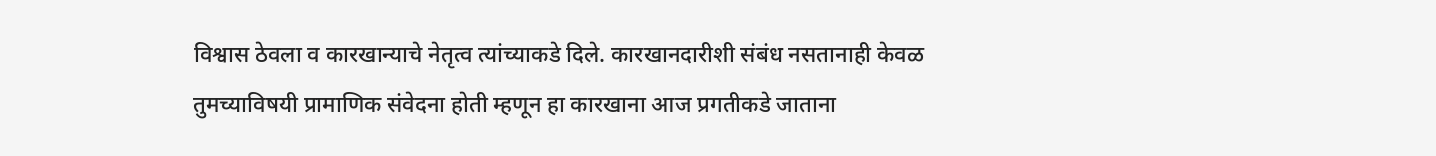विश्वास ठेवला व कारखान्याचे नेतृत्व त्यांच्याकडे दिले. कारखानदारीशी संबंध नसतानाही केवळ तुमच्याविषयी प्रामाणिक संवेदना होती म्हणून हा कारखाना आज प्रगतीकडे जाताना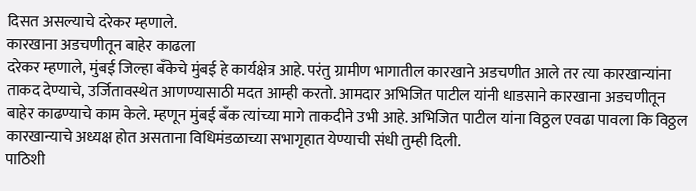दिसत असल्याचे दरेकर म्हणाले.
कारखाना अडचणीतून बाहेर काढला
दरेकर म्हणाले, मुंबई जिल्हा बँकेचे मुंबई हे कार्यक्षेत्र आहे. परंतु ग्रामीण भागातील कारखाने अडचणीत आले तर त्या कारखान्यांना ताकद देण्याचे, उर्जितावस्थेत आणण्यासाठी मदत आम्ही करतो. आमदार अभिजित पाटील यांनी धाडसाने कारखाना अडचणीतून बाहेर काढण्याचे काम केले. म्हणून मुंबई बँक त्यांच्या मागे ताकदीने उभी आहे. अभिजित पाटील यांना विठ्ठल एवढा पावला कि विठ्ठल कारखान्याचे अध्यक्ष होत असताना विधिमंडळाच्या सभागृहात येण्याची संधी तुम्ही दिली.
पाठिशी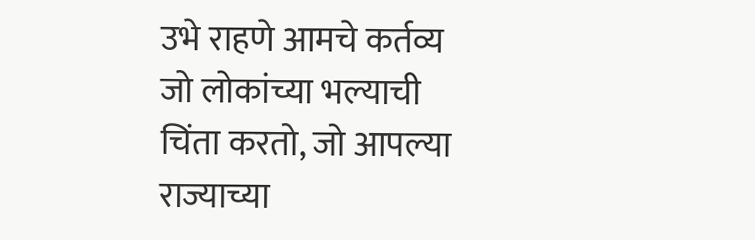उभे राहणे आमचे कर्तव्य
जो लोकांच्या भल्याची चिंता करतो, जो आपल्या राज्याच्या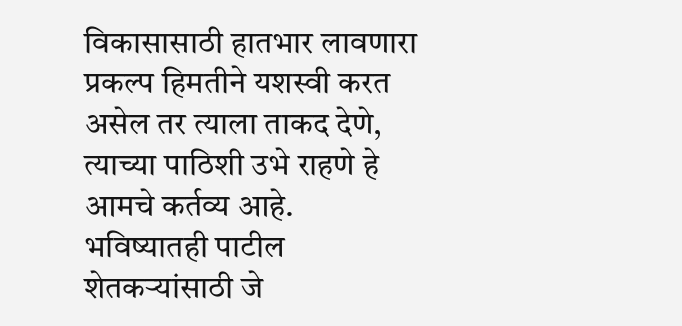विकासासाठी हातभार लावणारा प्रकल्प हिमतीने यशस्वी करत असेल तर त्याला ताकद देणे, त्याच्या पाठिशी उभे राहणे हे आमचे कर्तव्य आहे. भविष्यातही पाटील शेतकऱ्यांसाठी जे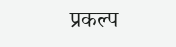प्रकल्प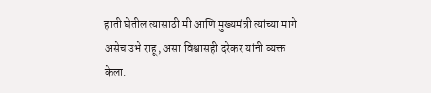हाती घेतील त्यासाठी मी आणि मुख्यमंत्री त्यांच्या मागे असेच उभे राहू, असा विश्वासही दरेकर यांनी व्यक्त केला.